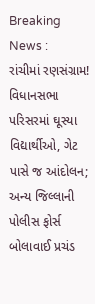Breaking News :
રાંચીમાં રણસંગ્રામ! વિધાનસભા પરિસરમાં ઘૂસ્યા વિદ્યાર્થીઓ, ગેટ પાસે જ આંદોલન; અન્ય જિલ્લાની પોલીસ ફોર્સ બોલાવાઈ પ્રચંડ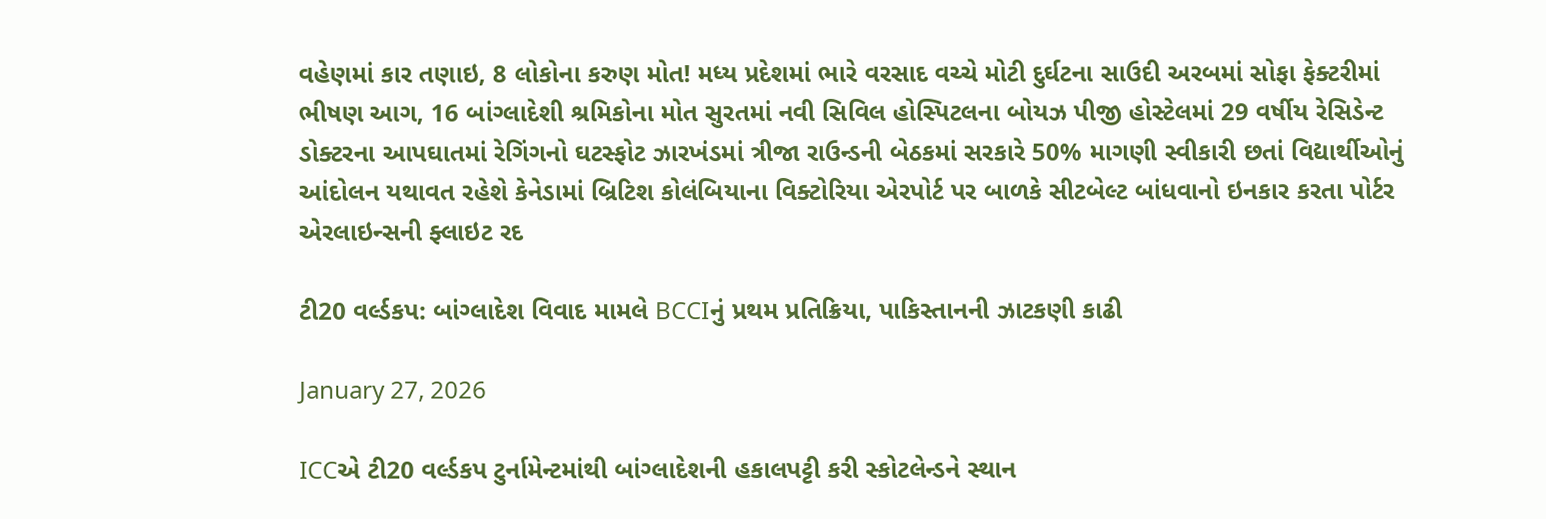વહેણમાં કાર તણાઇ, 8 લોકોના કરુણ મોત! મધ્ય પ્રદેશમાં ભારે વરસાદ વચ્ચે મોટી દુર્ઘટના સાઉદી અરબમાં સોફા ફેક્ટરીમાં ભીષણ આગ, 16 બાંગ્લાદેશી શ્રમિકોના મોત સુરતમાં નવી સિવિલ હોસ્પિટલના બોયઝ પીજી હોસ્ટેલમાં 29 વર્ષીય રેસિડેન્ટ ડોક્ટરના આપઘાતમાં રેગિંગનો ઘટસ્ફોટ ઝારખંડમાં ત્રીજા રાઉન્ડની બેઠકમાં સરકારે 50% માગણી સ્વીકારી છતાં વિદ્યાર્થીઓનું આંદોલન યથાવત રહેશે કેનેડામાં બ્રિટિશ કોલંબિયાના વિક્ટોરિયા એરપોર્ટ પર બાળકે સીટબેલ્ટ બાંધવાનો ઇનકાર કરતા પોર્ટર એરલાઇન્સની ફ્લાઇટ રદ

ટી20 વર્લ્ડકપ: બાંગ્લાદેશ વિવાદ મામલે BCCIનું પ્રથમ પ્રતિક્રિયા, પાકિસ્તાનની ઝાટકણી કાઢી

January 27, 2026

ICCએ ટી20 વર્લ્ડકપ ટુર્નામેન્ટમાંથી બાંગ્લાદેશની હકાલપટ્ટી કરી સ્કોટલેન્ડને સ્થાન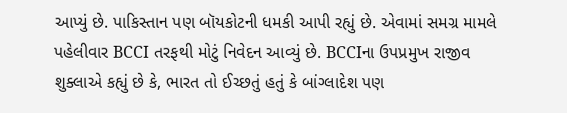આપ્યું છે. પાકિસ્તાન પણ બૉયકોટની ધમકી આપી રહ્યું છે. એવામાં સમગ્ર મામલે પહેલીવાર BCCI તરફથી મોટું નિવેદન આવ્યું છે. BCCIના ઉપપ્રમુખ રાજીવ શુક્લાએ કહ્યું છે કે, ભારત તો ઈચ્છતું હતું કે બાંગ્લાદેશ પણ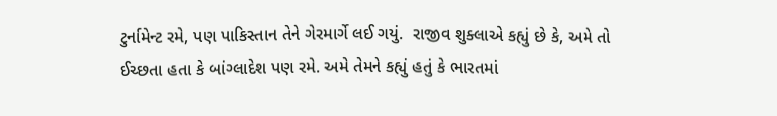ટુર્નામેન્ટ રમે, પણ પાકિસ્તાન તેને ગેરમાર્ગે લઈ ગયું.  રાજીવ શુક્લાએ કહ્યું છે કે, અમે તો ઈચ્છતા હતા કે બાંગ્લાદેશ પણ રમે. અમે તેમને કહ્યું હતું કે ભારતમાં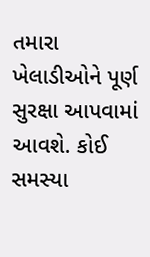તમારા ખેલાડીઓને પૂર્ણ સુરક્ષા આપવામાં આવશે. કોઈ સમસ્યા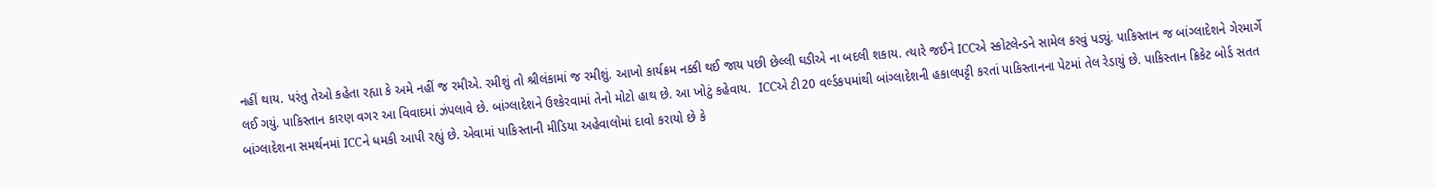નહીં થાય. પરંતુ તેઓ કહેતા રહ્યા કે અમે નહીં જ રમીએ. રમીશું તો શ્રીલંકામાં જ રમીશું. આખો કાર્યક્રમ નક્કી થઈ જાય પછી છેલ્લી ઘડીએ ના બદલી શકાય. ત્યારે જઈને ICCએ સ્કોટલેન્ડને સામેલ કરવું પડ્યું. પાકિસ્તાન જ બાંગ્લાદેશને ગેરમાર્ગે લઈ ગયું. પાકિસ્તાન કારણ વગર આ વિવાદમાં ઝંપલાવે છે. બાંગ્લાદેશને ઉશ્કેરવામાં તેનો મોટો હાથ છે. આ ખોટું કહેવાય.  ICCએ ટી20 વર્લ્ડકપમાંથી બાંગ્લાદેશની હકાલપટ્ટી કરતાં પાકિસ્તાનના પેટમાં તેલ રેડાયું છે. પાકિસ્તાન ક્રિકેટ બોર્ડ સતત બાંગ્લાદેશના સમર્થનમાં ICCને ધમકી આપી રહ્યું છે. એવામાં પાકિસ્તાની મીડિયા અહેવાલોમાં દાવો કરાયો છે કે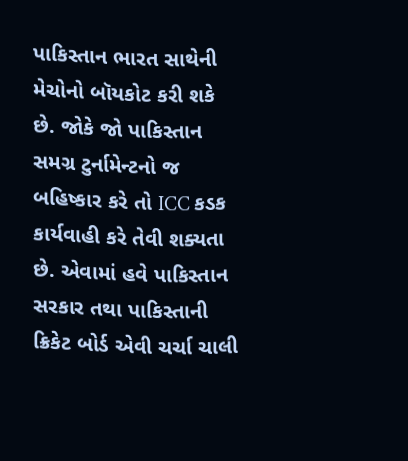પાકિસ્તાન ભારત સાથેની મેચોનો બૉયકોટ કરી શકે છે. જોકે જો પાકિસ્તાન સમગ્ર ટુર્નામેન્ટનો જ બહિષ્કાર કરે તો ICC કડક કાર્યવાહી કરે તેવી શક્યતા છે. એવામાં હવે પાકિસ્તાન સરકાર તથા પાકિસ્તાની ક્રિકેટ બોર્ડ એવી ચર્ચા ચાલી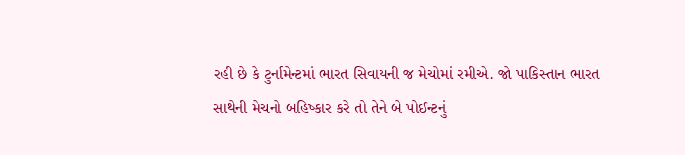રહી છે કે ટુર્નામેન્ટમાં ભારત સિવાયની જ મેચોમાં રમીએ. જો પાકિસ્તાન ભારત સાથેની મેચનો બહિષ્કાર કરે તો તેને બે પોઈન્ટનું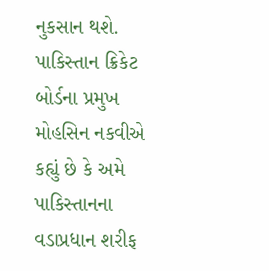નુકસાન થશે. પાકિસ્તાન ક્રિકેટ બોર્ડના પ્રમુખ મોહસિન નકવીએ કહ્યું છે કે અમે પાકિસ્તાનના વડાપ્રધાન શરીફ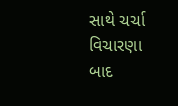સાથે ચર્ચા વિચારણા બાદ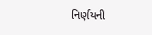નિર્ણયની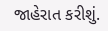જાહેરાત કરીશું.